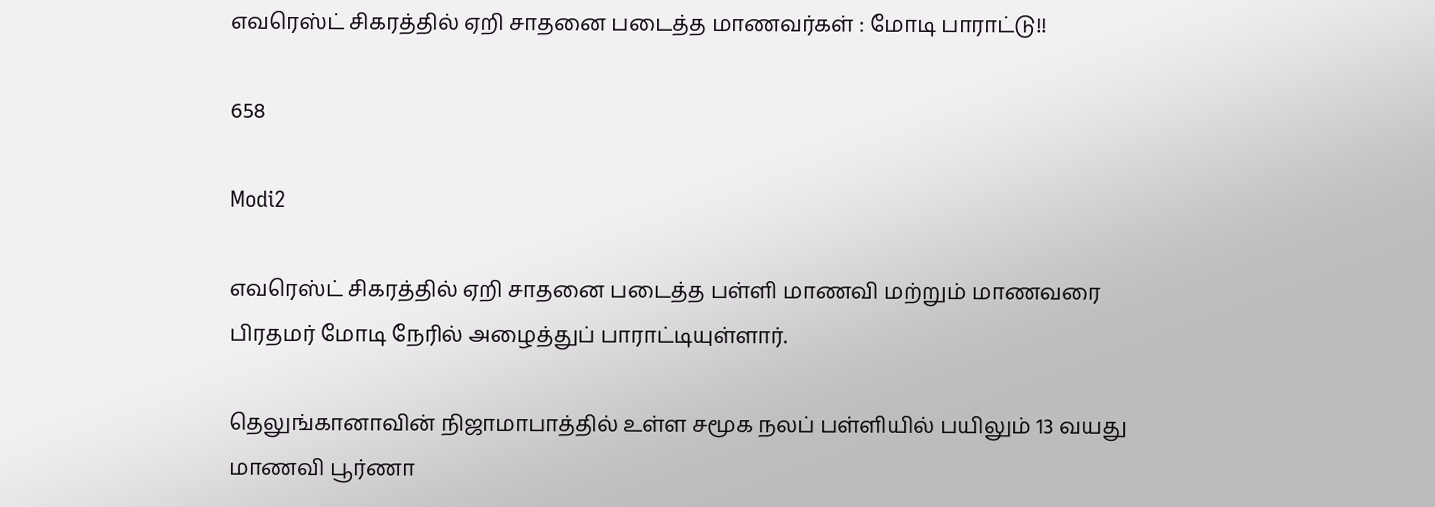எவரெஸ்ட் சிகரத்தில் ஏறி சாதனை படைத்த மாணவர்கள் : மோடி பாராட்டு!!

658

Modi2

எவரெஸ்ட் சிகரத்தில் ஏறி சாதனை படைத்த பள்ளி மாணவி மற்றும் மாணவரை பிரதமர் மோடி நேரில் அழைத்துப் பாராட்டியுள்ளார்.

தெலுங்கானாவின் நிஜாமாபாத்தில் உள்ள சமூக நலப் பள்ளியில் பயிலும் 13 வயது மாணவி பூர்ணா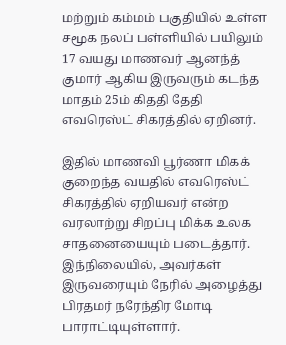மற்றும் கம்மம் பகுதியில் உள்ள சமூக நலப் பள்ளியில் பயிலும் 17 வயது மாணவர் ஆனந்த் குமார் ஆகிய இருவரும் கடந்த மாதம் 25ம் கிததி தேதி எவரெஸ்ட் சிகரத்தில் ஏறினர்.

இதில் மாணவி பூர்ணா மிகக் குறைந்த வயதில் எவரெஸ்ட் சிகரத்தில் ஏறியவர் என்ற வரலாற்று சிறப்பு மிக்க உலக சாதனையையும் படைத்தார். இந்நிலையில், அவர்கள் இருவரையும் நேரில் அழைத்து பிரதமர் நரேந்திர மோடி பாராட்டியுள்ளார்.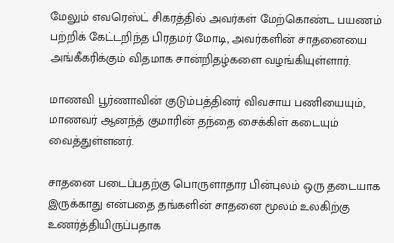மேலும் எவரெஸ்ட் சிகரத்தில் அவர்கள் மேற்கொண்ட பயணம் பற்றிக் கேட்டறிந்த பிரதமர் மோடி, அவர்களின் சாதனையை அங்கீகரிக்கும் விதமாக சான்றிதழ்களை வழங்கியுள்ளார்.

மாணவி பூர்ணாவின் குடும்பத்தினர் விவசாய பணியையும், மாணவர் ஆனந்த் குமாரின் தந்தை சைக்கிள் கடையும் வைத்துள்ளனர்.

சாதனை படைப்பதற்கு பொருளாதார பின்புலம் ஒரு தடையாக இருக்காது என்பதை தங்களின் சாதனை மூலம் உலகிற்கு உணர்த்தியிருப்பதாக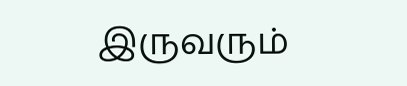இருவரும்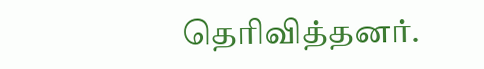தெரிவித்தனர்.